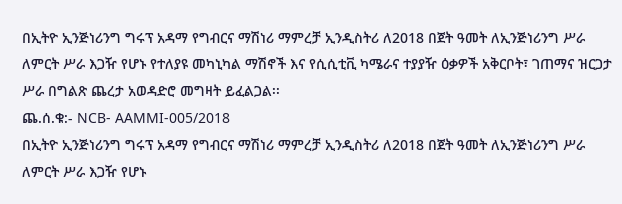በኢትዮ ኢንጅነሪንግ ግሩፕ አዳማ የግብርና ማሽነሪ ማምረቻ ኢንዲስትሪ ለ2018 በጀት ዓመት ለኢንጅነሪንግ ሥራ ለምርት ሥራ እጋዥ የሆኑ የተለያዩ መካኒካል ማሽኖች እና የሲሲቲቪ ካሜራና ተያያዥ ዕቃዎች አቅርቦት፣ ገጠማና ዝርጋታ ሥራ በግልጽ ጨረታ አወዳድሮ መግዛት ይፈልጋል፡፡
ጨ.ሰ.ቁ:- NCB- AAMMI-005/2018
በኢትዮ ኢንጅነሪንግ ግሩፕ አዳማ የግብርና ማሽነሪ ማምረቻ ኢንዲስትሪ ለ2018 በጀት ዓመት ለኢንጅነሪንግ ሥራ ለምርት ሥራ እጋዥ የሆኑ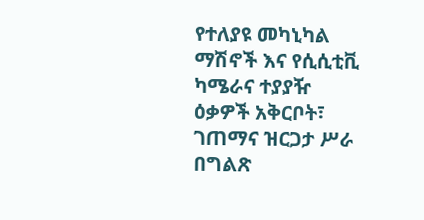የተለያዩ መካኒካል ማሽኖች እና የሲሲቲቪ ካሜራና ተያያዥ ዕቃዎች አቅርቦት፣ ገጠማና ዝርጋታ ሥራ በግልጽ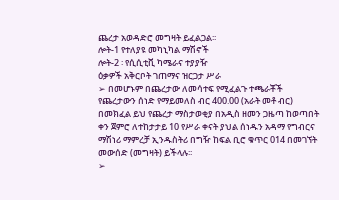ጨረታ አወዳድሮ መግዛት ይፈልጋል፡፡
ሎት-1 የተለያዩ መካኒካል ማሽኖች
ሎት-2 ፡ የሲሲቲቪ ካሜራና ተያያዥ
ዕቃዎች አቅርቦት ገጠማና ዝርጋታ ሥራ
➢ በመሆኑም በጨረታው ለመሳተፍ የሚፈልጉ ተጫራቾች የጨረታውን ሰነድ የማይመለስ ብር 400.00 (አራት መቶ ብር) በመክፈል ይህ የጨረታ ማስታወቂያ በአዲስ ዘመን ጋዜጣ ከወጣበት ቀን ጀምሮ ለተከታታይ 10 የሥራ ቀናት ያህል ሰነዱን አዳማ የግብርና ማሽነሪ ማምረቻ ኢንዱስትሪ በግዥ ከፍል ቢሮ ቁጥር 014 በመገኘት መውሰድ (መግዛት) ይችላሉ፡፡
➢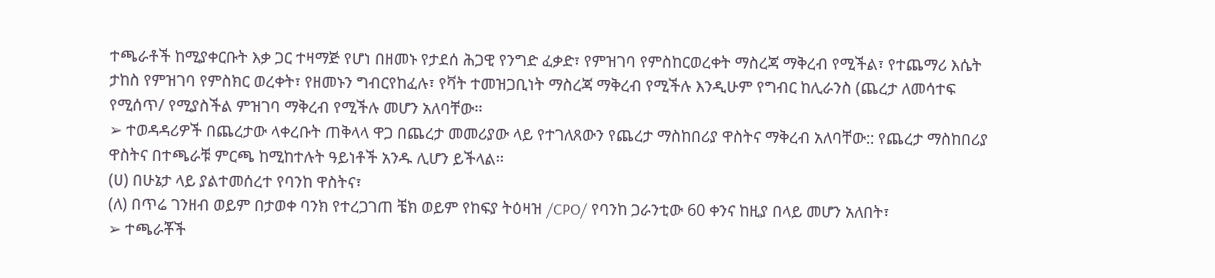ተጫራቶች ከሚያቀርቡት እቃ ጋር ተዛማጅ የሆነ በዘመኑ የታደሰ ሕጋዊ የንግድ ፈቃድ፣ የምዝገባ የምስከርወረቀት ማስረጃ ማቅረብ የሚችል፣ የተጨማሪ እሴት ታከስ የምዝገባ የምስክር ወረቀት፣ የዘመኑን ግብርየከፈሉ፣ የቫት ተመዝጋቢነት ማስረጃ ማቅረብ የሚችሉ እንዲሁም የግብር ከሊራንስ (ጨረታ ለመሳተፍ የሚሰጥ/ የሚያስችል ምዝገባ ማቅረብ የሚችሉ መሆን አለባቸው፡፡
➢ ተወዳዳሪዎች በጨረታው ላቀረቡት ጠቅላላ ዋጋ በጨረታ መመሪያው ላይ የተገለጸውን የጨረታ ማስከበሪያ ዋስትና ማቅረብ አለባቸው:: የጨረታ ማስከበሪያ ዋስትና በተጫራቹ ምርጫ ከሚከተሉት ዓይነቶች አንዱ ሊሆን ይችላል፡፡
(ሀ) በሁኔታ ላይ ያልተመሰረተ የባንከ ዋስትና፣
(ለ) በጥሬ ገንዘብ ወይም በታወቀ ባንክ የተረጋገጠ ቼክ ወይም የከፍያ ትዕዛዝ /CPO/ የባንከ ጋራንቲው 60 ቀንና ከዚያ በላይ መሆን አለበት፣
➢ ተጫራቾች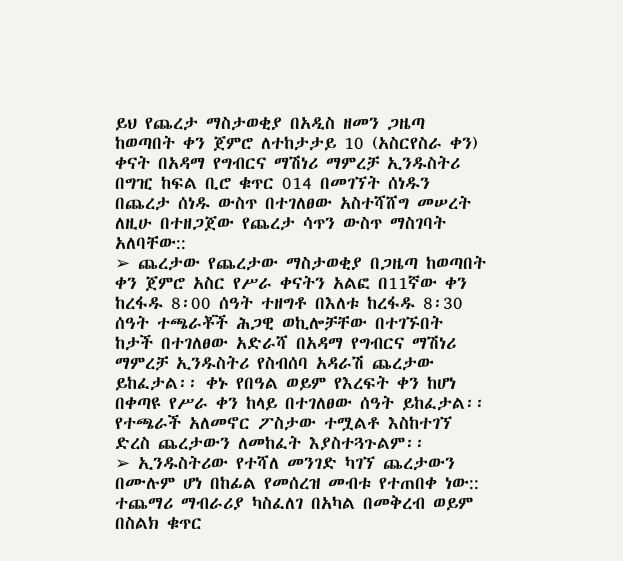ይህ የጨረታ ማስታወቂያ በአዲስ ዘመን ጋዜጣ ከወጣበት ቀን ጀምሮ ለተከታታይ 10 (አስርየስራ ቀን) ቀናት በአዳማ የግብርና ማሽነሪ ማምረቻ ኢንዱስትሪ በግዢ ከፍል ቢሮ ቁጥር 014 በመገኘት ሰነዱን በጨረታ ሰነዱ ውስጥ በተገለፀው አስተሻሸግ መሠረት ለዚሁ በተዘጋጀው የጨረታ ሳጥን ውስጥ ማስገባት አለባቸው::
➢ ጨረታው የጨረታው ማስታወቂያ በጋዜጣ ከወጣበት ቀን ጀምሮ አስር የሥራ ቀናትን አልፎ በ11ኛው ቀን ከረፋዱ 8፡00 ሰዓት ተዘግቶ በእለቱ ከረፋዱ 8፡30 ሰዓት ተጫራቾች ሕጋዊ ወኪሎቻቸው በተገኙበት ከታች በተገለፀው አድራሻ በአዳማ የግብርና ማሽነሪ ማምረቻ ኢንዱስትሪ የስብሰባ አዳራሽ ጨረታው ይከፈታል፡፡ ቀኑ የበዓል ወይም የእረፍት ቀን ከሆነ በቀጣዩ የሥራ ቀን ከላይ በተገለፀው ሰዓት ይከፈታል፡፡ የተጫራች አለመኖር ፖስታው ተሟልቶ እስከተገኘ ድረስ ጨረታውን ለመከፈት እያስተጓጉልም፡፡
➢ ኢንዱስትሪው የተሻለ መንገድ ካገኘ ጨረታውን በሙሉም ሆነ በከፊል የመሰረዝ መብቱ የተጠበቀ ነው:: ተጨማሪ ማብራሪያ ካስፈለገ በአካል በመቅረብ ወይም በስልክ ቁጥር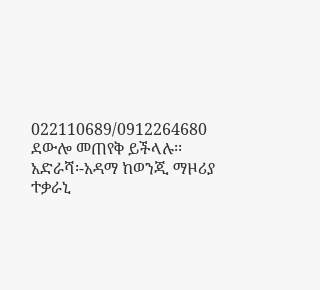022110689/0912264680 ደውሎ መጠየቅ ይችላሉ፡፡
አድራሻ፡-አዳማ ከወንጂ ማዞሪያ ተቃራኒ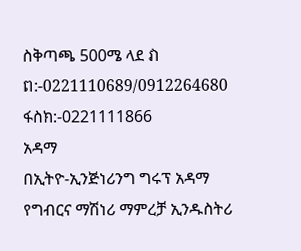ስቅጣጫ 500ሜ ላደ វាព:-0221110689/0912264680 ፋስክ:-0221111866
አዳማ
በኢትዮ-ኢንጅነሪንግ ግሩፕ አዳማ የግብርና ማሽነሪ ማምረቻ ኢንዱስትሪ